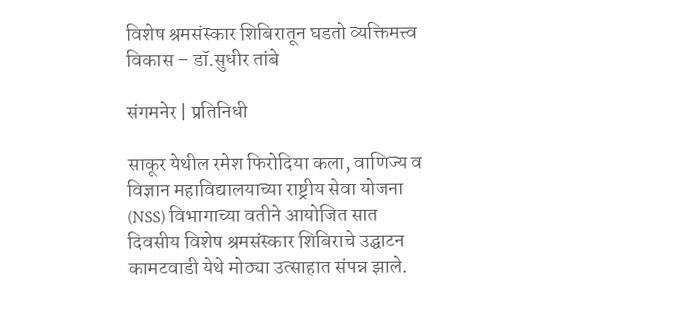विशेष श्रमसंस्कार शिबिरातून घडतो व्यक्तिमत्त्व विकास – डॉ.सुधीर तांबे

संगमनेर | प्रतिनिधी

साकूर येथील रमेश फिरोदिया कला, वाणिज्य व विज्ञान महाविद्यालयाच्या राष्ट्रीय सेवा योजना (NSS) विभागाच्या वतीने आयोजित सात दिवसीय विशेष श्रमसंस्कार शिबिराचे उद्घाटन कामटवाडी येथे मोठ्या उत्साहात संपन्न झाले.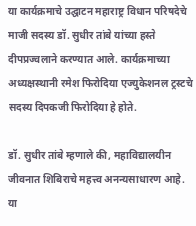या कार्यक्रमाचे उद्घाटन महाराष्ट्र विधान परिषदेचे माजी सदस्य डॉ. सुधीर तांबे यांच्या हस्ते दीपप्रज्वलाने करण्यात आले. कार्यक्रमाच्या अध्यक्षस्थानी रमेश फिरोदिया एज्युकेशनल ट्रस्टचे सदस्य दिपकजी फिरोदिया हे होते.

डॉ. सुधीर तांबे म्हणाले की, महाविद्यालयीन जीवनात शिबिराचे महत्त्व अनन्यसाधारण आहे. या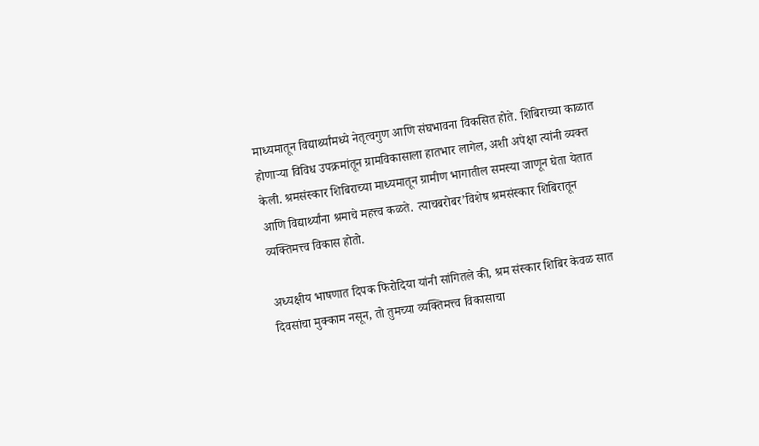माध्यमातून विद्यार्थ्यांमध्ये नेतृत्वगुण आणि संघभावना विकसित होते. शिबिराच्या काळात होणाऱ्या विविध उपक्रमांतून ग्रामविकासाला हातभार लागेल, अशी अपेक्षा त्यांनी व्यक्त केली. श्रमसंस्कार शिबिराच्या माध्यमातून ग्रामीण भागातील समस्या जाणून घेता येतात आणि विद्यार्थ्यांना श्रमाचे महत्त्व कळते. त्याचबरोबर’विशेष श्रमसंस्कार शिबिरातून व्यक्तिमत्त्व विकास होतो.

अध्यक्षीय भाषणात दिपक फिरोदिया यांनी सांगितले की, श्रम संस्कार शिबिर केवळ सात दिवसांचा मुक्काम नसून, तो तुमच्या व्यक्तिमत्त्व विकासाचा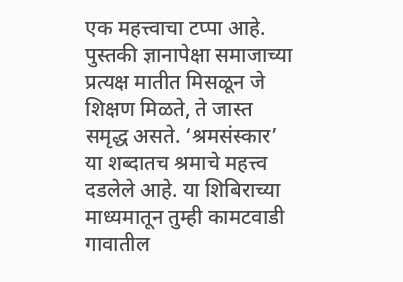एक महत्त्वाचा टप्पा आहे. पुस्तकी ज्ञानापेक्षा समाजाच्या प्रत्यक्ष मातीत मिसळून जे शिक्षण मिळते, ते जास्त समृद्ध असते. ‘श्रमसंस्कार’ या शब्दातच श्रमाचे महत्त्व दडलेले आहे. या शिबिराच्या माध्यमातून तुम्ही कामटवाडी गावातील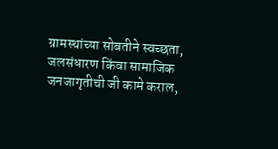ग्रामस्थांच्या सोबतीने स्वच्छता, जलसंधारण किंवा सामाजिक जनजागृतीची जी कामे कराल,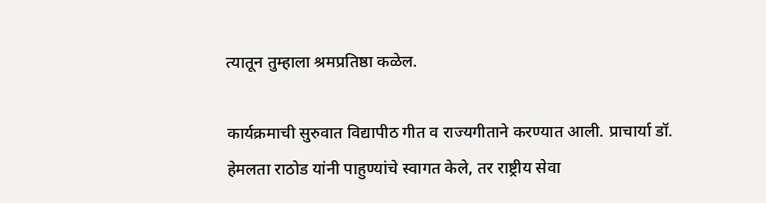त्यातून तुम्हाला श्रमप्रतिष्ठा कळेल.

कार्यक्रमाची सुरुवात विद्यापीठ गीत व राज्यगीताने करण्यात आली. प्राचार्या डॉ. हेमलता राठोड यांनी पाहुण्यांचे स्वागत केले, तर राष्ट्रीय सेवा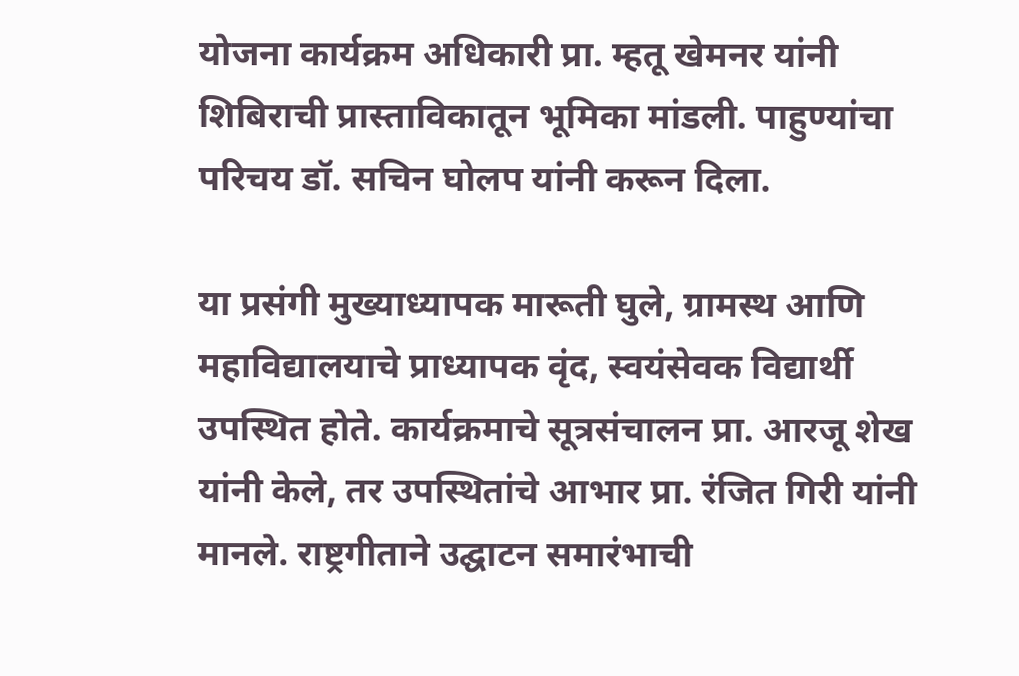योजना कार्यक्रम अधिकारी प्रा. म्हतू खेमनर यांनी शिबिराची प्रास्ताविकातून भूमिका मांडली. पाहुण्यांचा परिचय डॉ. सचिन घोलप यांनी करून दिला.

या प्रसंगी मुख्याध्यापक मारूती घुले, ग्रामस्थ आणि महाविद्यालयाचे प्राध्यापक वृंद, स्वयंसेवक विद्यार्थी उपस्थित होते. कार्यक्रमाचे सूत्रसंचालन प्रा. आरजू शेख यांनी केले, तर उपस्थितांचे आभार प्रा. रंजित गिरी यांनी मानले. राष्ट्रगीताने उद्घाटन समारंभाची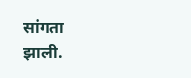सांगता झाली.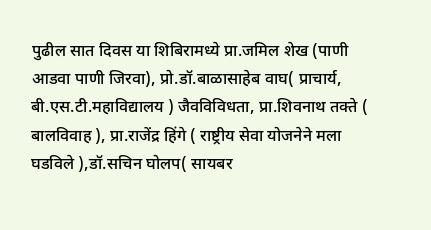पुढील सात दिवस या शिबिरामध्ये प्रा.जमिल शेख (पाणी आडवा पाणी जिरवा), प्रो.डॉ.बाळासाहेब वाघ( प्राचार्य, बी.एस.टी.महाविद्यालय ) जैवविविधता, प्रा.शिवनाथ तक्ते ( बालविवाह ), प्रा.राजेंद्र हिंगे ( राष्ट्रीय सेवा योजनेने मला घडविले ),डॉ.सचिन घोलप( सायबर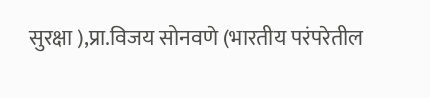सुरक्षा ),प्रा.विजय सोनवणे (भारतीय परंपरेतील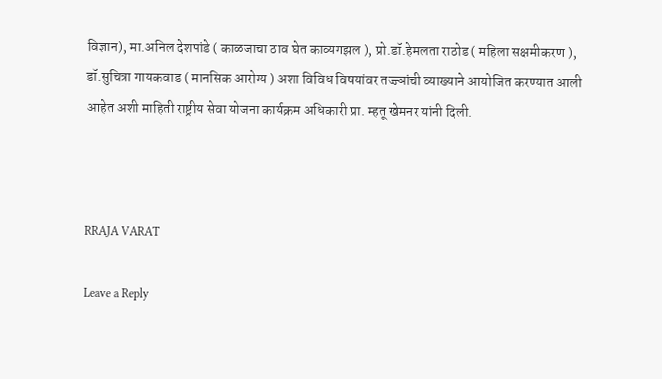विज्ञान), मा.अनिल देशपांडे ( काळजाचा ठाव घेत काव्यगझल ), प्रो.डॉ.हेमलता राठोड ( महिला सक्षमीकरण ), डॉ.सुचित्रा गायकवाड ( मानसिक आरोग्य ) अशा विविध विषयांवर तज्ज्ञांची व्याख्याने आयोजित करण्यात आली आहेत अशी माहिती राष्ट्रीय सेवा योजना कार्यक्रम अधिकारी प्रा. म्हतू खेमनर यांनी दिली.



RRAJA VARAT

Leave a Reply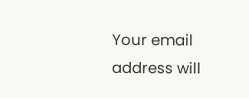Your email address will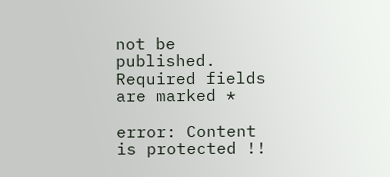not be published. Required fields are marked *

error: Content is protected !!